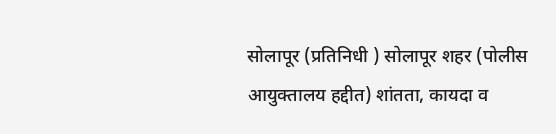सोलापूर (प्रतिनिधी ) सोलापूर शहर (पोलीस आयुक्तालय हद्दीत) शांतता, कायदा व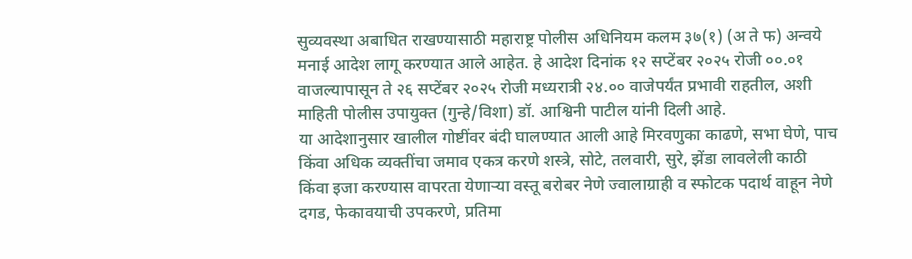सुव्यवस्था अबाधित राखण्यासाठी महाराष्ट्र पोलीस अधिनियम कलम ३७(१) (अ ते फ) अन्वये मनाई आदेश लागू करण्यात आले आहेत. हे आदेश दिनांक १२ सप्टेंबर २०२५ रोजी ००.०१ वाजल्यापासून ते २६ सप्टेंबर २०२५ रोजी मध्यरात्री २४.०० वाजेपर्यंत प्रभावी राहतील, अशी माहिती पोलीस उपायुक्त (गुन्हे/विशा) डॉ. आश्विनी पाटील यांनी दिली आहे.
या आदेशानुसार खालील गोष्टींवर बंदी घालण्यात आली आहे मिरवणुका काढणे, सभा घेणे, पाच किंवा अधिक व्यक्तींचा जमाव एकत्र करणे शस्त्रे, सोटे, तलवारी, सुरे, झेंडा लावलेली काठी किंवा इजा करण्यास वापरता येणाऱ्या वस्तू बरोबर नेणे ज्वालाग्राही व स्फोटक पदार्थ वाहून नेणे दगड, फेकावयाची उपकरणे, प्रतिमा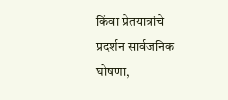किंवा प्रेतयात्रांचे प्रदर्शन सार्वजनिक घोषणा,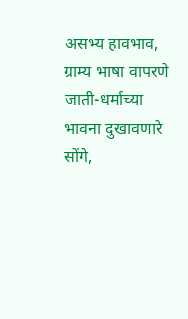असभ्य हावभाव, ग्राम्य भाषा वापरणे जाती-धर्माच्या भावना दुखावणारे सोंगे,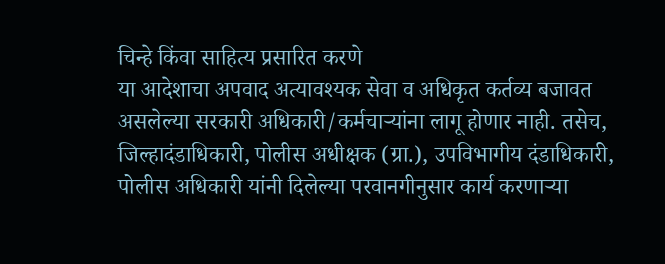चिन्हे किंवा साहित्य प्रसारित करणे
या आदेशाचा अपवाद अत्यावश्यक सेवा व अधिकृत कर्तव्य बजावत असलेल्या सरकारी अधिकारी/कर्मचाऱ्यांना लागू होणार नाही. तसेच, जिल्हादंडाधिकारी, पोलीस अधीक्षक (ग्रा.), उपविभागीय दंडाधिकारी, पोलीस अधिकारी यांनी दिलेल्या परवानगीनुसार कार्य करणाऱ्या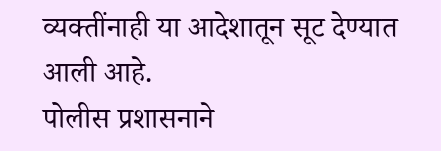व्यक्तींनाही या आदेशातून सूट देण्यात आली आहे.
पोलीस प्रशासनाने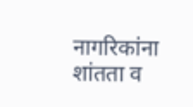नागरिकांना शांतता व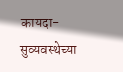कायदा-सुव्यवस्थेच्या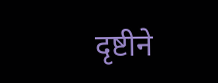दृष्टीने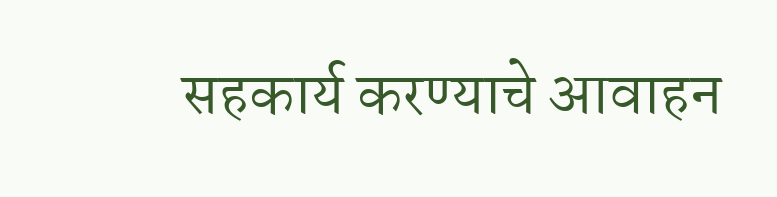सहकार्य करण्याचे आवाहन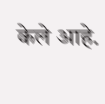केले आहे.